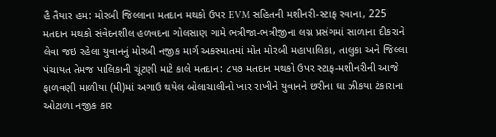હૈ તૈયાર હમ: મોરબી જિલ્લાના મતદાન મથકો ઉપર EVM સહિતની મશીનરી-સ્ટાફ રવાના, 225 મતદાન મથકો સંવેદનશીલ હળવદના ગોલસાણ ગામે ભત્રીજા-ભત્રીજીના લગ્ન પ્રસંગમાં સાળાના દીકરાને લેવા જઇ રહેલા યુવાનનું મોરબી નજીક માર્ગ અકસ્માતમાં મોત મોરબી મહાપાલિકા, તાલુકા અને જિલ્લા પંચાયત તેમજ પાલિકાની ચૂંટણી માટે કાલે મતદાન: ૮૫૭ મતદાન મથકો ઉપર સ્ટાફ-મશીનરીની આજે ફાળવણી માળીયા (મી)માં અગાઉ થયેલ બોલાચાલીનો ખાર રાખીને યુવાનને છરીના ઘા ઝીકયા ટંકારાના ઓટાળા નજીક કાર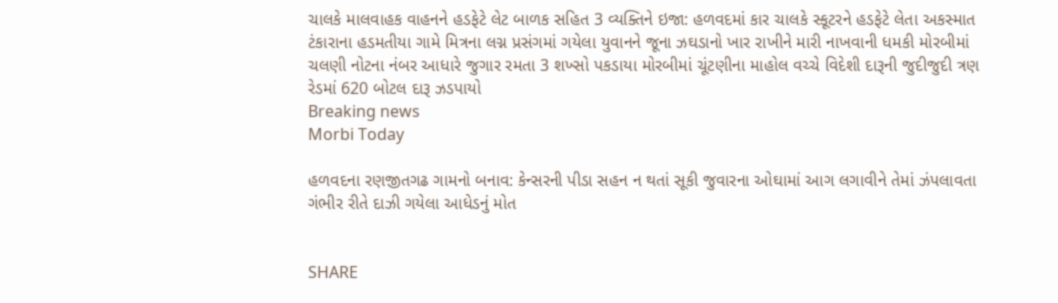ચાલકે માલવાહક વાહનને હડફેટે લેટ બાળક સહિત 3 વ્યક્તિને ઇજા: હળવદમાં કાર ચાલકે સ્કૂટરને હડફેટે લેતા અકસ્માત ટંકારાના હડમતીયા ગામે મિત્રના લગ્ન પ્રસંગમાં ગયેલા યુવાનને જૂના ઝઘડાનો ખાર રાખીને મારી નાખવાની ધમકી મોરબીમાં ચલણી નોટના નંબર આધારે જુગાર રમતા 3 શખ્સો પકડાયા મોરબીમાં ચૂંટણીના માહોલ વચ્ચે વિદેશી દારૂની જુદીજુદી ત્રણ રેડમાં 620 બોટલ દારૂ ઝડપાયો
Breaking news
Morbi Today

હળવદના રણજીતગઢ ગામનો બનાવ: કેન્સરની પીડા સહન ન થતાં સૂકી જુવારના ઓઘામાં આગ લગાવીને તેમાં ઝંપલાવતા ગંભીર રીતે દાઝી ગયેલા આધેડનું મોત


SHARE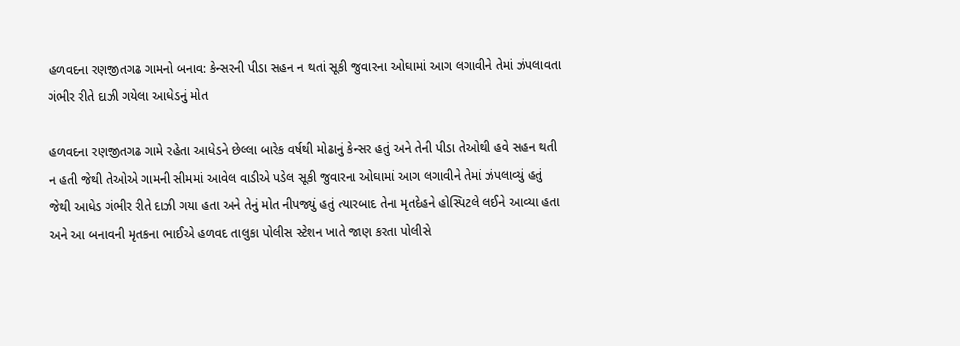હળવદના રણજીતગઢ ગામનો બનાવ: કેન્સરની પીડા સહન ન થતાં સૂકી જુવારના ઓઘામાં આગ લગાવીને તેમાં ઝંપલાવતા ગંભીર રીતે દાઝી ગયેલા આધેડનું મોત

હળવદના રણજીતગઢ ગામે રહેતા આધેડને છેલ્લા બારેક વર્ષથી મોઢાનું કેન્સર હતું અને તેની પીડા તેઓથી હવે સહન થતી ન હતી જેથી તેઓએ ગામની સીમમાં આવેલ વાડીએ પડેલ સૂકી જુવારના ઓઘામાં આગ લગાવીને તેમાં ઝંપલાવ્યું હતું જેથી આધેડ ગંભીર રીતે દાઝી ગયા હતા અને તેનું મોત નીપજ્યું હતું ત્યારબાદ તેના મૃતદેહને હોસ્પિટલે લઈને આવ્યા હતા અને આ બનાવની મૃતકના ભાઈએ હળવદ તાલુકા પોલીસ સ્ટેશન ખાતે જાણ કરતા પોલીસે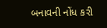બનાવની નોંધ કરી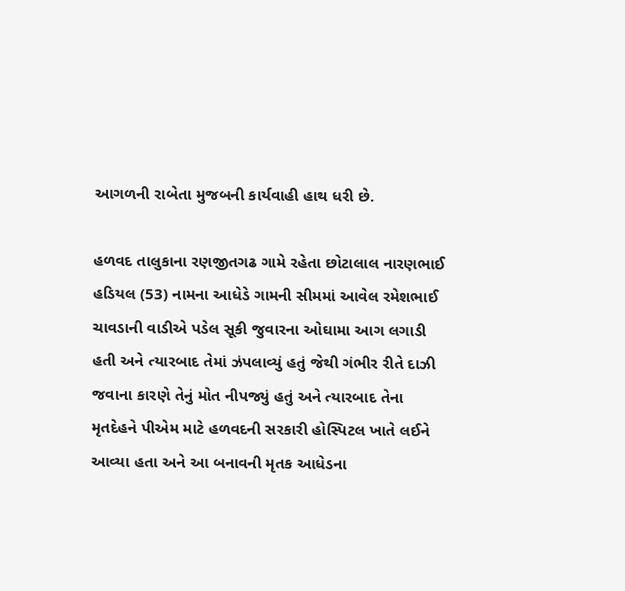આગળની રાબેતા મુજબની કાર્યવાહી હાથ ધરી છે.

હળવદ તાલુકાના રણજીતગઢ ગામે રહેતા છોટાલાલ નારણભાઈ હડિયલ (53) નામના આધેડે ગામની સીમમાં આવેલ રમેશભાઈ ચાવડાની વાડીએ પડેલ સૂકી જુવારના ઓઘામા આગ લગાડી હતી અને ત્યારબાદ તેમાં ઝંપલાવ્યું હતું જેથી ગંભીર રીતે દાઝી જવાના કારણે તેનું મોત નીપજ્યું હતું અને ત્યારબાદ તેના મૃતદેહને પીએમ માટે હળવદની સરકારી હોસ્પિટલ ખાતે લઈને આવ્યા હતા અને આ બનાવની મૃતક આધેડના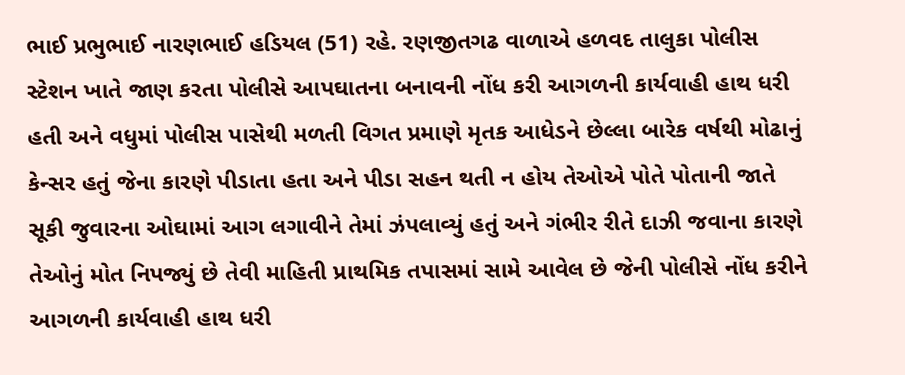ભાઈ પ્રભુભાઈ નારણભાઈ હડિયલ (51) રહે. રણજીતગઢ વાળાએ હળવદ તાલુકા પોલીસ સ્ટેશન ખાતે જાણ કરતા પોલીસે આપઘાતના બનાવની નોંધ કરી આગળની કાર્યવાહી હાથ ધરી હતી અને વધુમાં પોલીસ પાસેથી મળતી વિગત પ્રમાણે મૃતક આધેડને છેલ્લા બારેક વર્ષથી મોઢાનું કેન્સર હતું જેના કારણે પીડાતા હતા અને પીડા સહન થતી ન હોય તેઓએ પોતે પોતાની જાતે સૂકી જુવારના ઓઘામાં આગ લગાવીને તેમાં ઝંપલાવ્યું હતું અને ગંભીર રીતે દાઝી જવાના કારણે તેઓનું મોત નિપજ્યું છે તેવી માહિતી પ્રાથમિક તપાસમાં સામે આવેલ છે જેની પોલીસે નોંધ કરીને આગળની કાર્યવાહી હાથ ધરી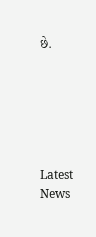છે.






Latest News